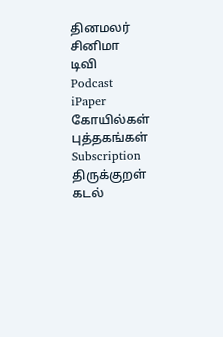தினமலர்
சினிமா
டிவி
Podcast
iPaper
கோயில்கள்
புத்தகங்கள்
Subscription
திருக்குறள்
கடல்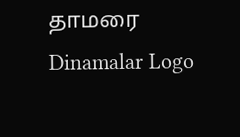தாமரை
Dinamalar Logo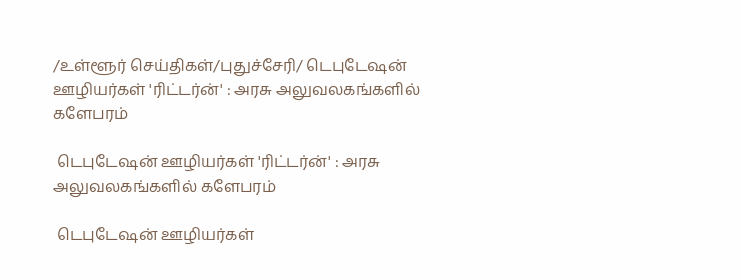/உள்ளூர் செய்திகள்/புதுச்சேரி/ டெபுடேஷன் ஊழியர்கள் 'ரிட்டர்ன்' : அரசு அலுவலகங்களில் களேபரம்

 டெபுடேஷன் ஊழியர்கள் 'ரிட்டர்ன்' : அரசு அலுவலகங்களில் களேபரம்

 டெபுடேஷன் ஊழியர்கள்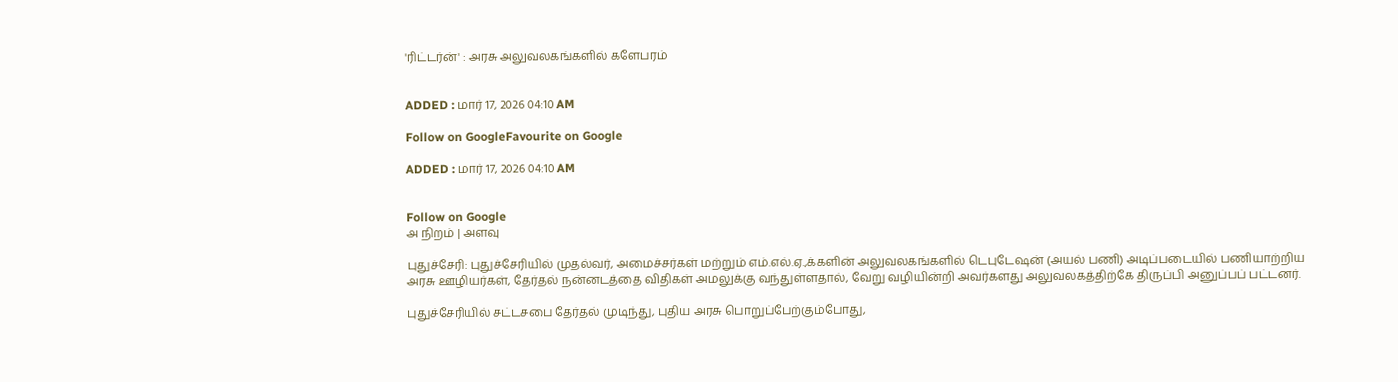'ரிட்டர்ன்' : அரசு அலுவலகங்களில் களேபரம்


ADDED : மார் 17, 2026 04:10 AM

Follow on GoogleFavourite on Google

ADDED : மார் 17, 2026 04:10 AM


Follow on Google
அ நிறம் | அளவு

புதுச்சேரி: புதுச்சேரியில் முதல்வர், அமைச்சர்கள் மற்றும் எம்.எல்.ஏ.,க்களின் அலுவலகங்களில் டெபுடேஷன் (அயல் பணி) அடிப்படையில் பணியாற்றிய அரசு ஊழியர்கள், தேர்தல் நன்னடத்தை விதிகள் அமலுக்கு வந்துள்ளதால், வேறு வழியின்றி அவர்களது அலுவலகத்திற்கே திருப்பி அனுப்பப் பட்டனர்.

புதுச்சேரியில் சட்டசபை தேர்தல் முடிந்து, புதிய அரசு பொறுப்பேற்கும்போது,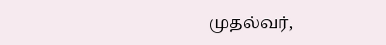முதல்வர்,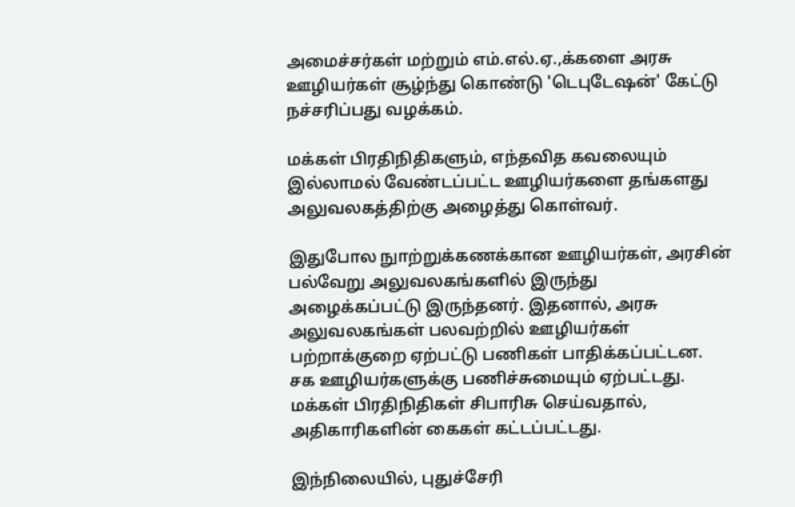அமைச்சர்கள் மற்றும் எம்.எல்.ஏ.,க்களை அரசு ஊழியர்கள் சூழ்ந்து கொண்டு 'டெபுடேஷன்' கேட்டு நச்சரிப்பது வழக்கம்.

மக்கள் பிரதிநிதிகளும், எந்தவித கவலையும் இல்லாமல் வேண்டப்பட்ட ஊழியர்களை தங்களது அலுவலகத்திற்கு அழைத்து கொள்வர்.

இதுபோல நுாற்றுக்கணக்கான ஊழியர்கள், அரசின் பல்வேறு அலுவலகங்களில் இருந்து அழைக்கப்பட்டு இருந்தனர். இதனால், அரசு அலுவலகங்கள் பலவற்றில் ஊழியர்கள் பற்றாக்குறை ஏற்பட்டு பணிகள் பாதிக்கப்பட்டன. சக ஊழியர்களுக்கு பணிச்சுமையும் ஏற்பட்டது. மக்கள் பிரதிநிதிகள் சிபாரிசு செய்வதால், அதிகாரிகளின் கைகள் கட்டப்பட்டது.

இந்நிலையில், புதுச்சேரி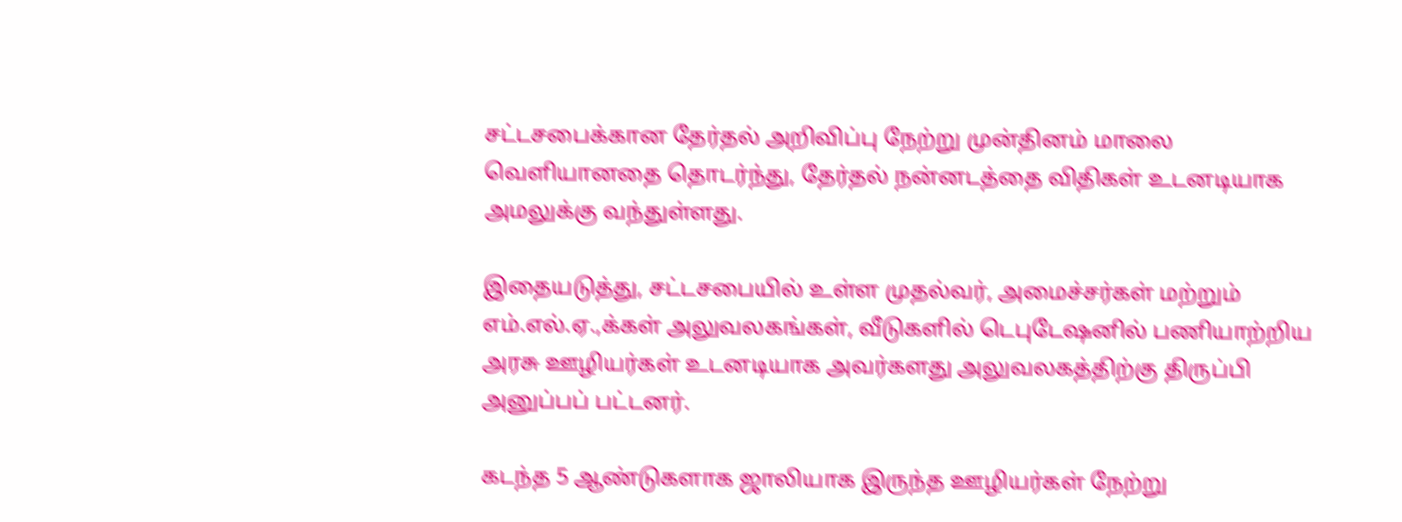சட்டசபைக்கான தேர்தல் அறிவிப்பு நேற்று முன்தினம் மாலை வெளியானதை தொடர்ந்து, தேர்தல் நன்னடத்தை விதிகள் உடனடியாக அமலுக்கு வந்துள்ளது.

இதையடுத்து, சட்டசபையில் உள்ள முதல்வர், அமைச்சர்கள் மற்றும் எம்.எல்.ஏ.,க்கள் அலுவலகங்கள், வீடுகளில் டெபுடேஷனில் பணியாற்றிய அரசு ஊழியர்கள் உடனடியாக அவர்களது அலுவலகத்திற்கு திருப்பி அனுப்பப் பட்டனர்.

கடந்த 5 ஆண்டுகளாக ஜாலியாக இருந்த ஊழியர்கள் நேற்று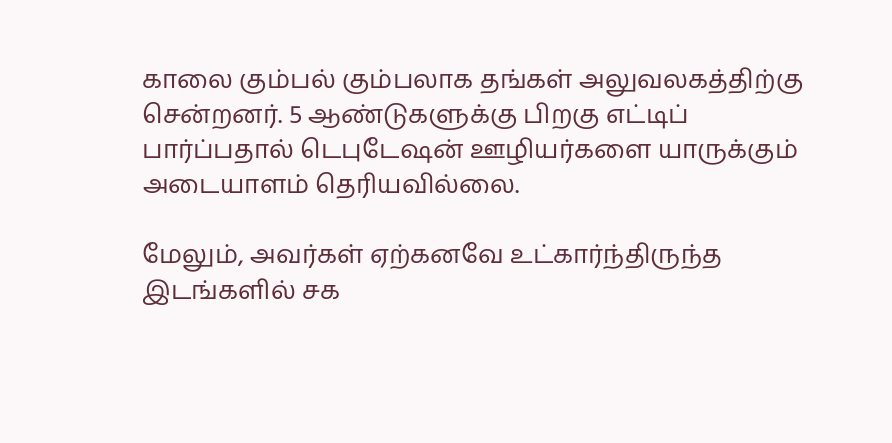காலை கும்பல் கும்பலாக தங்கள் அலுவலகத்திற்கு சென்றனர். 5 ஆண்டுகளுக்கு பிறகு எட்டிப் பார்ப்பதால் டெபுடேஷன் ஊழியர்களை யாருக்கும் அடையாளம் தெரியவில்லை.

மேலும், அவர்கள் ஏற்கனவே உட்கார்ந்திருந்த இடங்களில் சக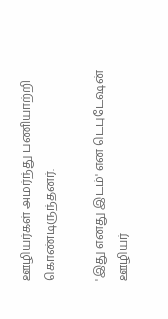ஊழியர்கள் அமர்ந்து பணியாற்றி கொண்டிருந்தனர்.

'இது எனது இடம்' என டெபுடேஷன் ஊழியர்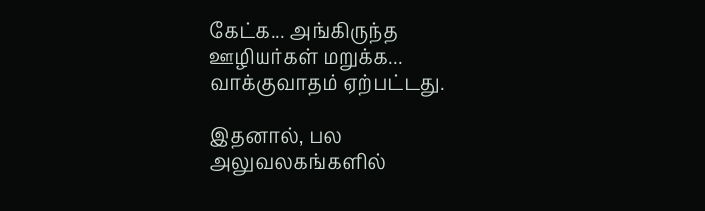கேட்க... அங்கிருந்த ஊழியர்கள் மறுக்க... வாக்குவாதம் ஏற்பட்டது.

இதனால், பல அலுவலகங்களில்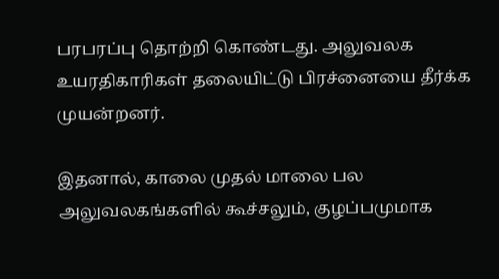பரபரப்பு தொற்றி கொண்டது. அலுவலக உயரதிகாரிகள் தலையிட்டு பிரச்னையை தீர்க்க முயன்றனர்.

இதனால், காலை முதல் மாலை பல அலுவலகங்களில் கூச்சலும், குழப்பமுமாக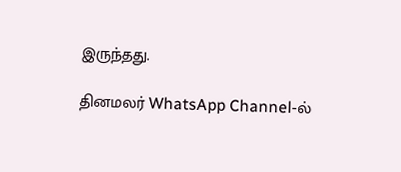இருந்தது.

தினமலர் WhatsApp Channel-ல்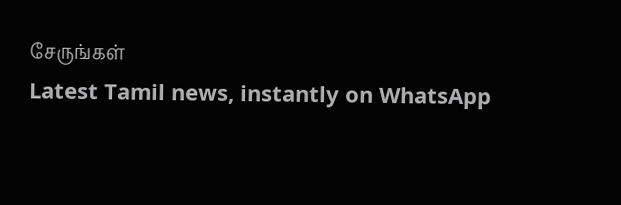சேருங்கள்
Latest Tamil news, instantly on WhatsApp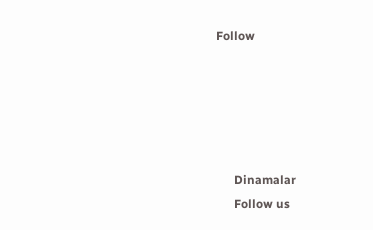Follow





      Dinamalar
      Follow us